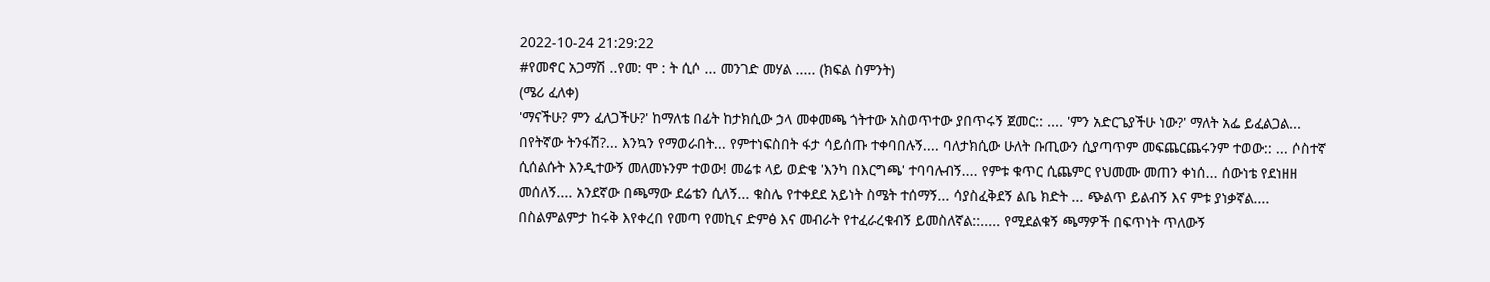2022-10-24 21:29:22
#የመኖር አጋማሽ ..የመ: ሞ : ት ሲሶ ... መንገድ መሃል ..... (ክፍል ስምንት)
(ሜሪ ፈለቀ)
'ማናችሁ? ምን ፈለጋችሁ?' ከማለቴ በፊት ከታክሲው ኃላ መቀመጫ ጎትተው አስወጥተው ያበጥሩኝ ጀመር:: .... 'ምን አድርጌያችሁ ነው?' ማለት አፌ ይፈልጋል... በየትኛው ትንፋሽ?... እንኳን የማወራበት... የምተነፍስበት ፋታ ሳይሰጡ ተቀባበሉኝ.... ባለታክሲው ሁለት ቡጢውን ሲያጣጥም መፍጨርጨሩንም ተወው:: ... ሶስተኛ ሲሰልሱት እንዲተውኝ መለመኑንም ተወው! መሬቱ ላይ ወድቄ 'እንካ በእርግጫ' ተባባሉብኝ.... የምቱ ቁጥር ሲጨምር የህመሙ መጠን ቀነሰ... ሰውነቴ የደነዘዘ መሰለኝ.... አንደኛው በጫማው ደሬቴን ሲለኝ... ቁስሌ የተቀደደ አይነት ስሜት ተሰማኝ... ሳያስፈቅደኝ ልቤ ክድት ... ጭልጥ ይልብኝ እና ምቱ ያነቃኛል.... በስልምልምታ ከሩቅ እየቀረበ የመጣ የመኪና ድምፅ እና መብራት የተፈራረቁብኝ ይመስለኛል::..... የሚደልቁኝ ጫማዎች በፍጥነት ጥለውኝ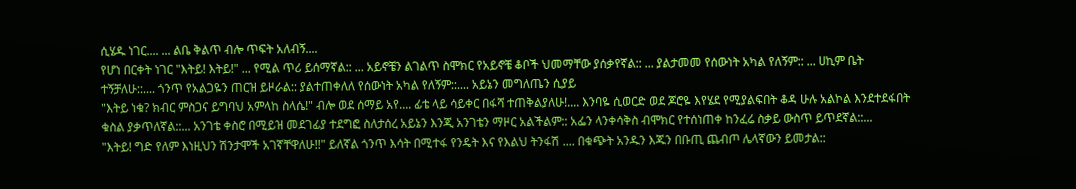ሲሄዱ ነገር.... ... ልቤ ቅልጥ ብሎ ጥፍት አለብኝ....
የሆነ በርቀት ነገር "እትይ! እትይ!" ... የሚል ጥሪ ይሰማኛል:: ... አይኖቼን ልገልጥ ስሞክር የአይኖቼ ቆቦች ህመማቸው ያሰቃየኛል:: ... ያልታመመ የሰውነት አካል የለኝም:: ... ሀኪም ቤት ተኝቻለሁ::.... ጎንጥ የአልጋዬን ጠርዝ ይዞራል:: ያልተጠቀለለ የሰውነት አካል የለኝም::.... አይኔን መግለጤን ሲያይ
"እትይ ነቁ? ክብር ምስጋና ይግባህ አምላከ ስላሴ!" ብሎ ወደ ሰማይ አየ.... ፊቴ ላይ ሳይቀር በፋሻ ተጠቅልያለሁ!.... እንባዬ ሲወርድ ወደ ጆሮዬ እየሄደ የሚያልፍበት ቆዳ ሁሉ አልኮል እንደተደፋበት ቁስል ያቃጥለኛል::... አንገቴ ቀስሮ በሚይዝ መደገፊያ ተደግፎ ስለታሰረ አይኔን እንጂ አንገቴን ማዞር አልችልም:: አፌን ላንቀሳቅስ ብሞክር የተሰነጠቀ ከንፈሬ ስቃይ ውስጥ ይጥደኛል::...
"እትይ! ግድ የለም እነዚህን ሽንታሞች አገኛቸዋለሁ!!" ይለኛል ጎንጥ እሳት በሚተፋ የንዴት እና የእልህ ትንፋሽ .... በቁጭት አንዱን እጁን በቡጢ ጨብጦ ሌላኛውን ይመታል::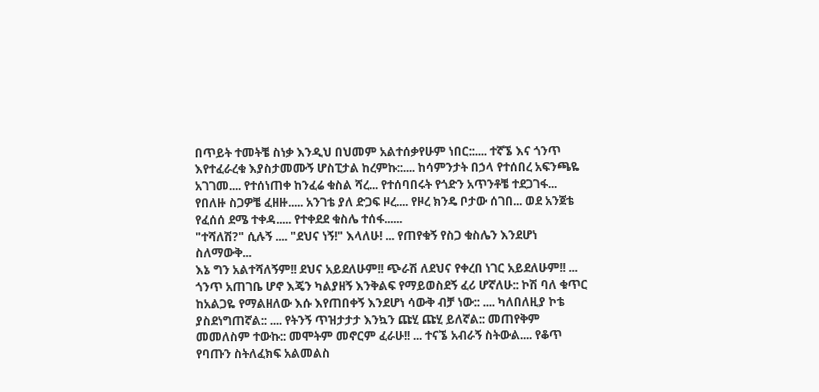በጥይት ተመትቼ ስነቃ እንዲህ በህመም አልተሰቃየሁም ነበር::.... ተኛኜ እና ጎንጥ እየተፈራረቁ እያስታመሙኝ ሆስፒታል ከረምኩ::.... ከሳምንታት በኃላ የተሰበረ አፍንጫዬ አገገመ.... የተሰነጠቀ ከንፈሬ ቁስል ሻረ... የተሰባበሩት የጎድን አጥንቶቼ ተደጋገፋ... የበለዙ ስጋዎቼ ፈዘዙ..... አንገቴ ያለ ድጋፍ ዞረ.... የዞረ ክንዴ ቦታው ሰገበ... ወደ አንጀቴ የፈሰሰ ደሜ ተቀዳ..... የተቀደደ ቁስሌ ተሰፋ......
"ተሻለሽ?" ሲሉኝ .... "ደህና ነኝ!" እላለሁ! ... የጠየቁኝ የስጋ ቁስሌን እንደሆነ ስለማውቅ...
እኔ ግን አልተሻለኝም!! ደህና አይደለሁም!! ጭራሽ ለደህና የቀረበ ነገር አይደለሁም!! ... ጎንጥ አጠገቤ ሆኖ እጄን ካልያዘኝ እንቅልፍ የማይወስደኝ ፈሪ ሆኛለሁ:: ኮሽ ባለ ቁጥር ከአልጋዬ የማልዘለው እሱ እየጠበቀኝ እንደሆነ ሳውቅ ብቻ ነው:: .... ካለበለዚያ ኮቴ ያስደነግጠኛል:: .... የትንኝ ጥዝታታታ እንኳን ጩሂ ጩሂ ይለኛል:: መጠየቅም መመለስም ተውኩ:: መሞትም መኖርም ፈራሁ!! ... ተናኜ አብራኝ ስትውል.... የቆጥ የባጡን ስትለፈክፍ አልመልስ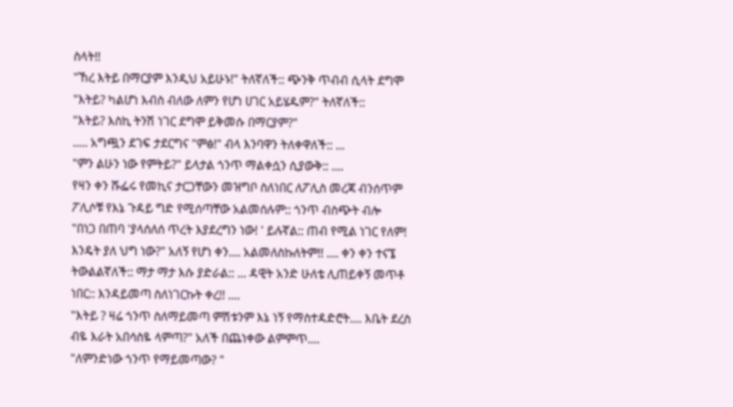ስላት!!
"ኸረ እትይ በማርያም እንዲህ አይሁኑ!" ትለኛለች:: ጭንቅ ጥብብ ሲላት ደግሞ
"እትይ? ካልሆነ እብስ ብለው ለምን የሆነ ሀገር አይሄዱም?" ትለኛለች::
"እትይ? እስኪ ትንሽ ነገር ደግሞ ይቅመሱ በማርያም?"
..... አግጯን ደገፍ ታደርግና "ምፅ!" ብላ እንባዋን ትለቀዋለች:: ...
"ምን ልሁን ነው የምትይ?" ይላታል ጎንጥ ማልቀሷን ሲያውቅ:: ....
የዛን ቀን ሹፌሩ የመኪና ታርጋቸውን መዝግቦ ስለነበር ለፖሊስ መረጃ ብንሰጥም ፖሊሶቹ የእኔ ጉዳይ ግድ የሚሰጣቸው አልመሰሉም:: ጎንጥ ብስጭት ብሎ
"በነጋ በጠባ 'ያላሰለሰ ጥረት እያደረግን ነው! ' ይሉኛል:: ጠብ የሚል ነገር የለም! እንዴት ያለ ህግ ነው?" አለኝ የሆነ ቀን.... አልመለስኩለትም!! .... ቀን ቀን ተናኜ ትውልልኛለች:: ማታ ማታ እሱ ያድራል:: ... ዳዊት አንድ ሁለቴ ሊጠይቀኝ መጥቶ ነበር:: እንዳይመጣ ስለነገርኩት ቀረ!! ....
"እትይ ? ዛሬ ጎንጥ ስለማይመጣ ምሽቱንም እኔ ነኝ የማስተዳድሮት.... እቤት ደረስ ብዬ እራት አበሳስዬ ላምጣ?" አለች በጨነቀው ልምምጥ....
"ለምንድነው ጎንጥ የማይመጣው? "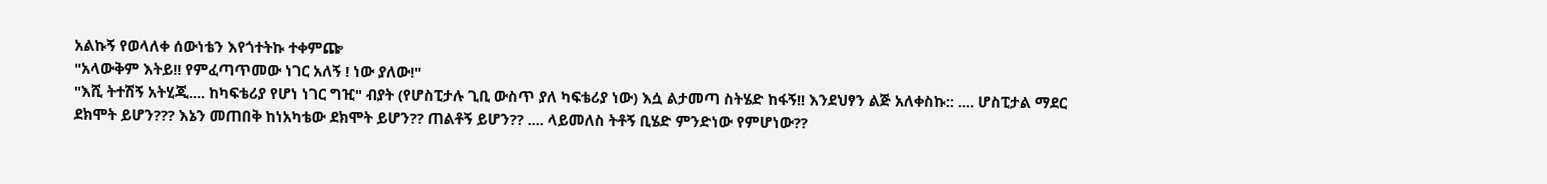አልኩኝ የወላለቀ ሰውነቴን እየጎተትኩ ተቀምጬ
"አላውቅም እትይ!! የምፈጣጥመው ነገር አለኝ ! ነው ያለው!"
"እሺ ትተሽኝ አትሂጂ.... ከካፍቴሪያ የሆነ ነገር ግዢ" ብያት (የሆስፒታሉ ጊቢ ውስጥ ያለ ካፍቴሪያ ነው) እሷ ልታመጣ ስትሄድ ከፋኝ!! እንደህፃን ልጅ አለቀስኩ:: .... ሆስፒታል ማደር ደክሞት ይሆን??? እኔን መጠበቅ ከነአካቴው ደክሞት ይሆን?? ጠልቶኝ ይሆን?? .... ላይመለስ ትቶኝ ቢሄድ ምንድነው የምሆነው??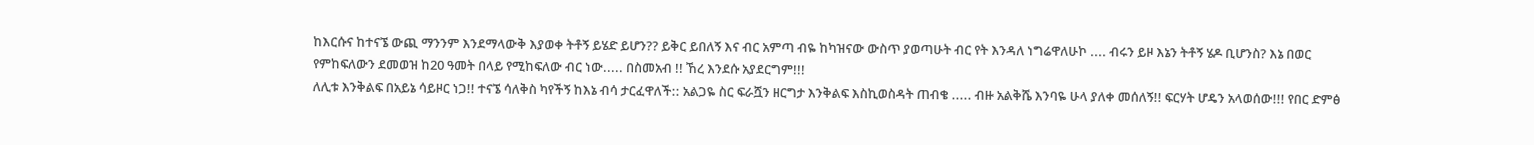ከእርሱና ከተናኜ ውጪ ማንንም እንደማላውቅ እያወቀ ትቶኝ ይሄድ ይሆን?? ይቅር ይበለኝ እና ብር አምጣ ብዬ ከካዝናው ውስጥ ያወጣሁት ብር የት እንዳለ ነግሬዋለሁኮ .... ብሩን ይዞ እኔን ትቶኝ ሄዶ ቢሆንስ? እኔ በወር የምከፍለውን ደመወዝ ከ20 ዓመት በላይ የሚከፍለው ብር ነው..... በስመአብ !! ኸረ እንደሱ አያደርግም!!!
ለሊቱ እንቅልፍ በአይኔ ሳይዞር ነጋ!! ተናኜ ሳለቅስ ካየችኝ ከእኔ ብሳ ታርፈዋለች:: አልጋዬ ስር ፍራሿን ዘርግታ እንቅልፍ እስኪወስዳት ጠብቄ ..... ብዙ አልቅሼ እንባዬ ሁላ ያለቀ መሰለኝ!! ፍርሃት ሆዴን አላወሰው!!! የበር ድምፅ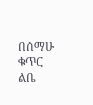በሰማሁ ቁጥር ልቤ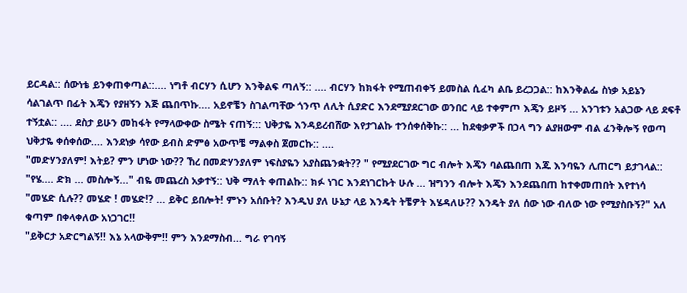ይርዳል:: ሰውነቴ ይንቀጠቀጣል::.... ነግቶ ብርሃን ሲሆን እንቅልፍ ጣለኝ:: .... ብርሃን ከክፋት የሚጠብቀኝ ይመስል ሲፈካ ልቤ ይረጋጋል:: ከእንቅልፌ ስነቃ አይኔን ሳልገልጥ በፊት እጄን የያዘኝን እጅ ጨበጥኩ.... አይኖቼን ስገልጣቸው ጎንጥ ለሊት ሲያድር እንደሚያደርገው ወንበር ላይ ተቀምጦ እጄን ይዞኝ ... አንገቱን አልጋው ላይ ደፍቶ ተኝቷል:: .... ደስታ ይሁን መከፋት የማላውቀው ስሜት ናጠኝ::: ህቅታዬ እንዳይረብሸው እየታገልኩ ተንሰቀሰቅኩ:: ... ከደቂቃዎች በኃላ ግን ልያዘውም ብል ፈንቅሎኝ የወጣ ህቅታዬ ቀሰቀሰው.... እንደነቃ ሳየው ይብስ ድምፅ አውጥቼ ማልቀስ ጀመርኩ:: ....
"መድሃንያለም! እትይ? ምን ሆነው ነው?? ኸረ በመድሃንያለም ነፍስያዬን አያስጨንቋት?? " የሚያደርገው ግር ብሎት እጄን ባልጨበጠ እጁ እንባዬን ሊጠርግ ይታገላል::
"የሄ.... ድክ ... መስሎኝ..." ብዬ መጨረስ አቃተኝ:: ህቅ ማለት ቀጠልኩ:: ክፉ ነገር እንደነገርኩት ሁሉ ... ዝግንን ብሎት እጄን እንደጨበጠ ከተቀመጠበት እየተነሳ
"መሄድ ሲሉ?? መሄድ ! መሄድ!? ... ይቅር ይበሎት! ምኑን አሰቡት? እንዲህ ያለ ሁኔታ ላይ እንዴት ትቼዎት እሄዳለሁ?? እንዴት ያለ ሰው ነው ብለው ነው የሚያስቡኝ?" አለ ቁጣም በቀላቀለው አነጋገር!!
"ይቅርታ አድርግልኝ!! እኔ አላውቅም!! ምን እንደማስብ... ግራ የገባኝ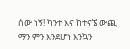ሰው ነኝ! ካንተ እና ከተናኜ ውጪ ማን ምን እንደሆነ እንኳን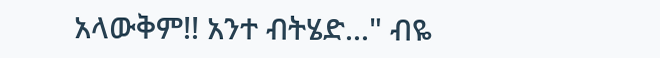አላውቅም!! አንተ ብትሄድ..." ብዬ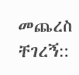መጨረስ ቸገረኝ::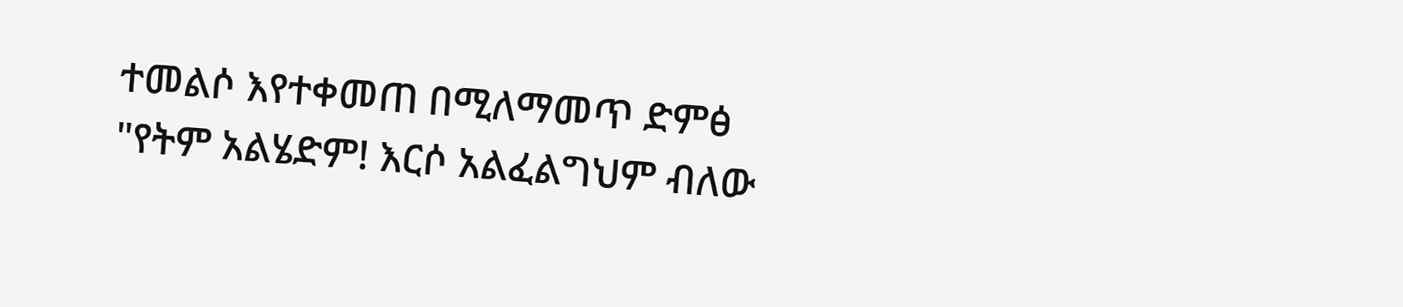ተመልሶ እየተቀመጠ በሚለማመጥ ድምፅ
"የትም አልሄድም! እርሶ አልፈልግህም ብለው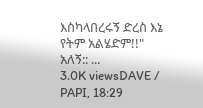እስካላበረሩኝ ድረስ እኔ የትም አልሄድም!!" አለኝ:: ...
3.0K viewsDAVE / PAPI, 18:29